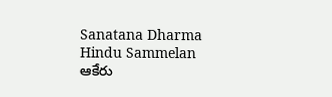Sanatana Dharma Hindu Sammelan
ఆకేరు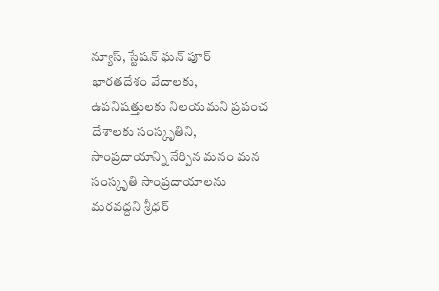న్యూస్, స్టేషన్ ఘన్ పూర్
భారతదేశం వేదాలకు, ఉపనిషత్తులకు నిలయమని ప్రపంచ దేశాలకు సంస్కృతిని, సాంప్రదాయాన్ని నేర్పిన మనం మన సంస్కృతి సాంప్రదాయాలను మరవద్దని శ్రీధర్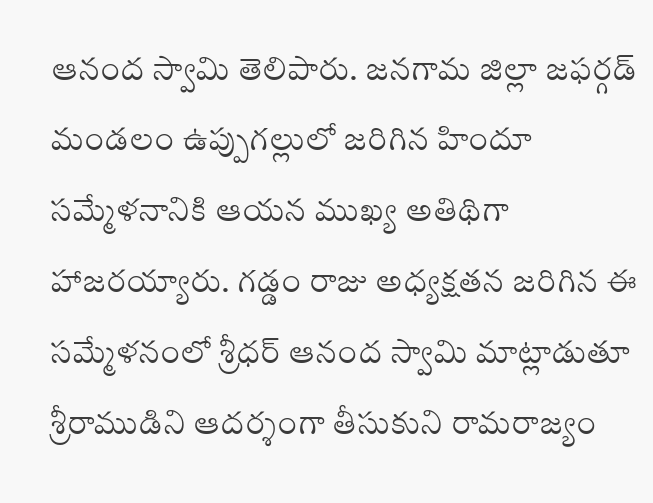ఆనంద స్వామి తెలిపారు. జనగామ జిల్లా జఫర్గడ్ మండలం ఉప్పుగల్లులో జరిగిన హిందూ సమ్మేళనానికి ఆయన ముఖ్య అతిథిగా హాజరయ్యారు. గడ్డం రాజు అధ్యక్షతన జరిగిన ఈ సమ్మేళనంలో శ్రీధర్ ఆనంద స్వామి మాట్లాడుతూ శ్రీరాముడిని ఆదర్శంగా తీసుకుని రామరాజ్యం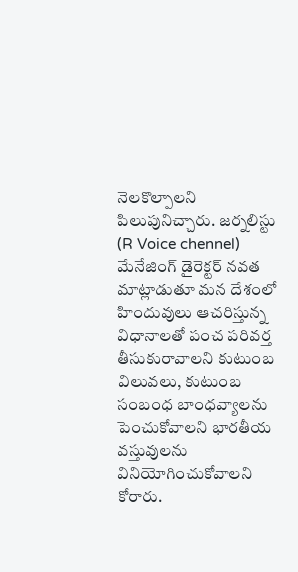నెలకొల్పాలని పిలుపునిచ్చారు. జర్నలిస్టు (R Voice chennel) మేనేజింగ్ డైరెక్టర్ నవత మాట్లాడుతూ మన దేశంలో హిందువులు ఆచరిస్తున్న విధానాలతో పంచ పరివర్త తీసుకురావాలని కుటుంబ విలువలు, కుటుంబ సంబంధ బాంధవ్యాలను పెంచుకోవాలని భారతీయ వస్తువులను వినియోగించుకోవాలని కోరారు.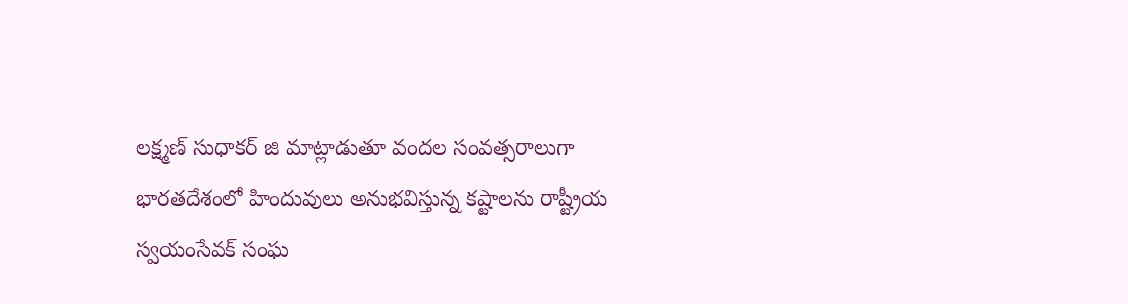లక్ష్మణ్ సుధాకర్ జి మాట్లాడుతూ వందల సంవత్సరాలుగా భారతదేశంలో హిందువులు అనుభవిస్తున్న కష్టాలను రాష్ట్రీయ స్వయంసేవక్ సంఘ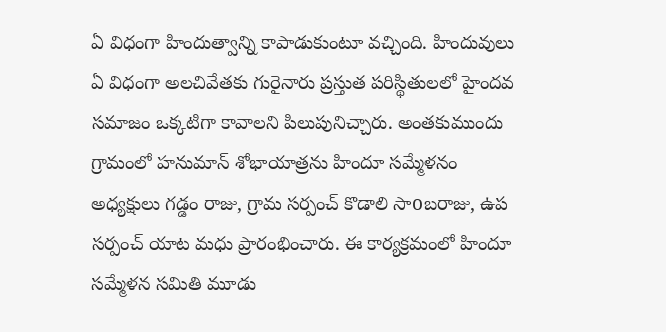ఏ విధంగా హిందుత్వాన్ని కాపాడుకుంటూ వచ్చింది. హిందువులు ఏ విధంగా అలచివేతకు గురైనారు ప్రస్తుత పరిస్థితులలో హైందవ సమాజం ఒక్కటిగా కావాలని పిలుపునిచ్చారు. అంతకుముందు గ్రామంలో హనుమాన్ శోభాయాత్రను హిందూ సమ్మేళనం అధ్యక్షులు గడ్డం రాజు, గ్రామ సర్పంచ్ కొడాలి సాoబరాజు, ఉప సర్పంచ్ యాట మధు ప్రారంభించారు. ఈ కార్యక్రమంలో హిందూ సమ్మేళన సమితి మూడు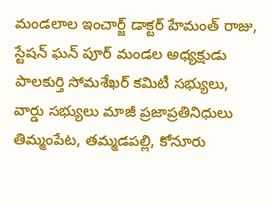మండలాల ఇంచార్జ్ డాక్టర్ హేమంత్ రాజు, స్టేషన్ ఘన్ పూర్ మండల అధ్యక్షుడు పాలకుర్తి సోమశేఖర్ కమిటీ సభ్యులు, వార్డు సభ్యులు మాజీ ప్రజాప్రతినిధులు తిమ్మంపేట, తమ్మడపల్లి, కోనూరు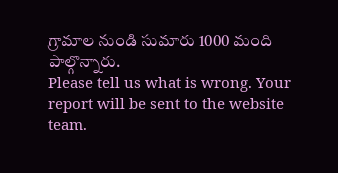గ్రామాల నుండి సుమారు 1000 మంది పాల్గొన్నారు.
Please tell us what is wrong. Your report will be sent to the website team.